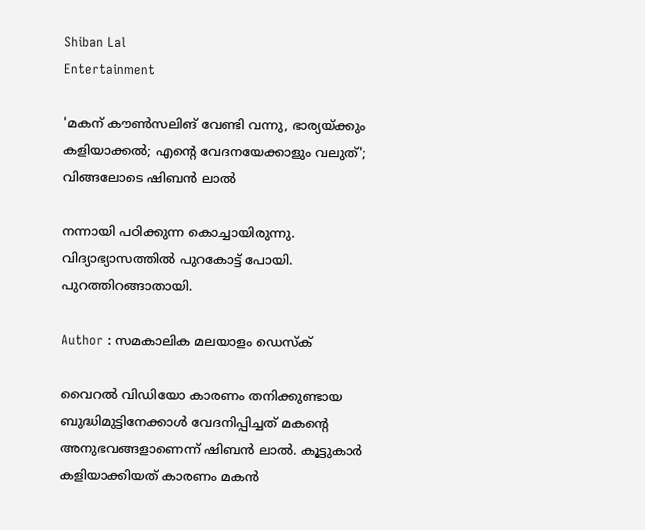Shiban Lal
Entertainment

'മകന് കൗണ്‍സലിങ് വേണ്ടി വന്നു, ഭാര്യയ്ക്കും കളിയാക്കല്‍; എന്റെ വേദനയേക്കാളും വലുത്'; വിങ്ങലോടെ ഷിബന്‍ ലാല്‍

നന്നായി പഠിക്കുന്ന കൊച്ചായിരുന്നു. വിദ്യാഭ്യാസത്തില്‍ പുറകോട്ട് പോയി. പുറത്തിറങ്ങാതായി.

Author : സമകാലിക മലയാളം ഡെസ്ക്

വൈറല്‍ വിഡിയോ കാരണം തനിക്കുണ്ടായ ബുദ്ധിമുട്ടിനേക്കാള്‍ വേദനിപ്പിച്ചത് മകന്റെ അനുഭവങ്ങളാണെന്ന് ഷിബന്‍ ലാല്‍. കൂട്ടുകാര്‍ കളിയാക്കിയത് കാരണം മകന്‍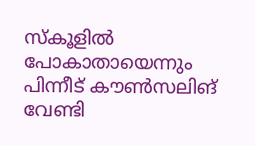സ്‌കൂളില്‍ പോകാതായെന്നും പിന്നീട് കൗണ്‍സലിങ് വേണ്ടി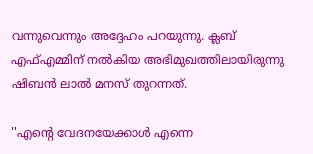വന്നുവെന്നും അദ്ദേഹം പറയുന്നു. ക്ലബ് എഫ്എമ്മിന് നല്‍കിയ അഭിമുഖത്തിലായിരുന്നു ഷിബന്‍ ലാല്‍ മനസ് തുറന്നത്.

''എന്റെ വേദനയേക്കാള്‍ എന്നെ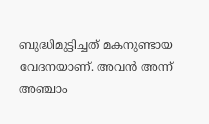ബുദ്ധിമുട്ടിച്ചത് മകനുണ്ടായ വേദനയാണ്. അവന്‍ അന്ന് അഞ്ചാം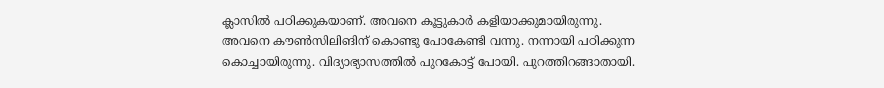ക്ലാസില്‍ പഠിക്കുകയാണ്. അവനെ കൂട്ടുകാര്‍ കളിയാക്കുമായിരുന്നു. അവനെ കൗണ്‍സിലിങിന് കൊണ്ടു പോകേണ്ടി വന്നു. നന്നായി പഠിക്കുന്ന കൊച്ചായിരുന്നു. വിദ്യാഭ്യാസത്തില്‍ പുറകോട്ട് പോയി. പുറത്തിറങ്ങാതായി.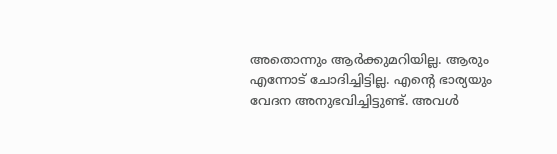അതൊന്നും ആര്‍ക്കുമറിയില്ല. ആരും എന്നോട് ചോദിച്ചിട്ടില്ല. എന്റെ ഭാര്യയും വേദന അനുഭവിച്ചിട്ടുണ്ട്. അവള്‍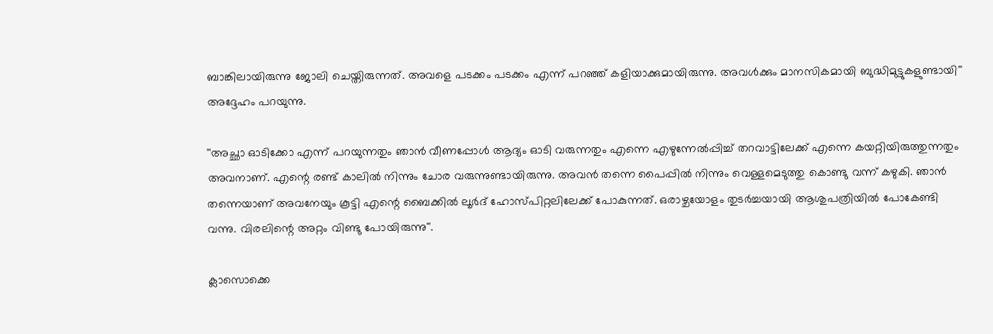ബാങ്കിലായിരുന്നു ജോലി ചെയ്തിരുന്നത്. അവളെ പടക്കം പടക്കം എന്ന് പറഞ്ഞ് കളിയാക്കുമായിരുന്നു. അവള്‍ക്കും മാനസികമായി ബുദ്ധിമുട്ടുകളുണ്ടായി'' അദ്ദേഹം പറയുന്നു.

''അച്ഛാ ഓടിക്കോ എന്ന് പറയുന്നതും ഞാന്‍ വീണപ്പോള്‍ ആദ്യം ഓടി വരുന്നതും എന്നെ എഴുന്നേല്‍പ്പിച്ച് തറവാട്ടിലേക്ക് എന്നെ കയറ്റിയിരുത്തുന്നതും അവനാണ്. എന്റെ രണ്ട് കാലില്‍ നിന്നും ചോര വരുന്നുണ്ടായിരുന്നു. അവന്‍ തന്നെ പൈപ്പില്‍ നിന്നും വെള്ളമെടുത്തു കൊണ്ടു വന്ന് കഴുകി. ഞാന്‍ തന്നെയാണ് അവനേയും കൂട്ടി എന്റെ ബൈക്കില്‍ ലൂര്‍ദ് ഹോസ്പിറ്റലിലേക്ക് പോകുന്നത്. ഒരാഴ്ചയോളം തുടര്‍ച്ചയായി ആശുപത്രിയില്‍ പോകേണ്ടി വന്നു. വിരലിന്റെ അറ്റം വിണ്ടു പോയിരുന്നു''.

ക്ലാസൊക്കെ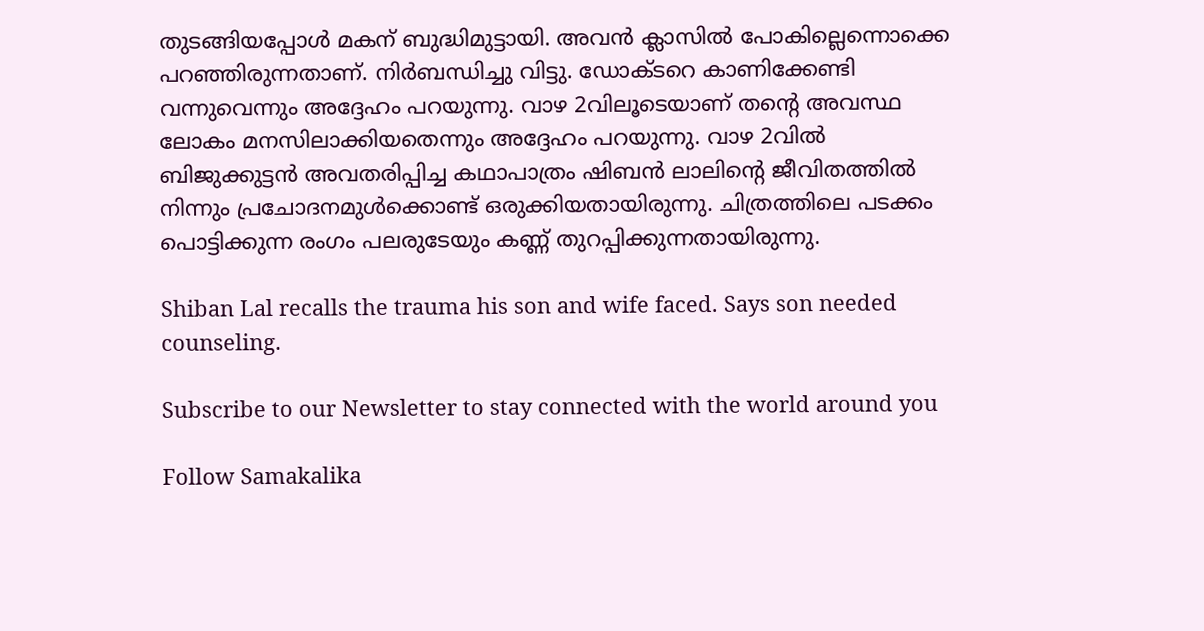തുടങ്ങിയപ്പോള്‍ മകന് ബുദ്ധിമുട്ടായി. അവന്‍ ക്ലാസില്‍ പോകില്ലെന്നൊക്കെ പറഞ്ഞിരുന്നതാണ്. നിര്‍ബന്ധിച്ചു വിട്ടു. ഡോക്ടറെ കാണിക്കേണ്ടി വന്നുവെന്നും അദ്ദേഹം പറയുന്നു. വാഴ 2വിലൂടെയാണ് തന്റെ അവസ്ഥ ലോകം മനസിലാക്കിയതെന്നും അദ്ദേഹം പറയുന്നു. വാഴ 2വില്‍ ബിജുക്കുട്ടന്‍ അവതരിപ്പിച്ച കഥാപാത്രം ഷിബന്‍ ലാലിന്റെ ജീവിതത്തില്‍ നിന്നും പ്രചോദനമുള്‍ക്കൊണ്ട് ഒരുക്കിയതായിരുന്നു. ചിത്രത്തിലെ പടക്കം പൊട്ടിക്കുന്ന രംഗം പലരുടേയും കണ്ണ് തുറപ്പിക്കുന്നതായിരുന്നു.

Shiban Lal recalls the trauma his son and wife faced. Says son needed counseling.

Subscribe to our Newsletter to stay connected with the world around you

Follow Samakalika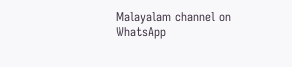Malayalam channel on WhatsApp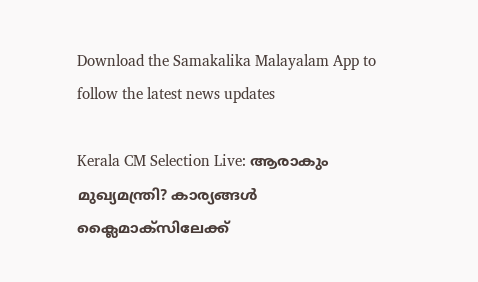Download the Samakalika Malayalam App to follow the latest news updates

Kerala CM Selection Live: ആരാകും മുഖ്യമന്ത്രി? കാര്യങ്ങൾ ക്ലൈമാക്സിലേക്ക്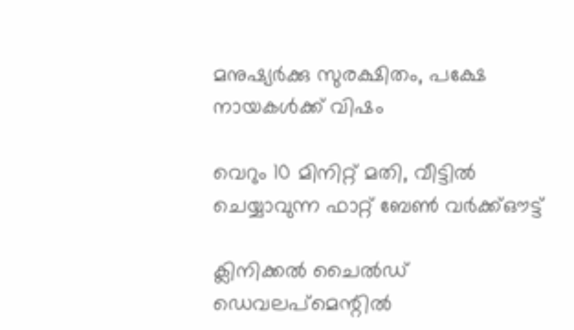മനുഷ്യർക്കു സുരക്ഷിതം, പക്ഷേ നായകൾക്ക് വിഷം

വെറും 10 മിനിറ്റ് മതി, വീട്ടിൽ ചെയ്യാവുന്ന ഫാറ്റ് ബേൺ വർക്ക്ഔട്ട്

ക്ലിനിക്കൽ ചൈൽഡ് ഡെവലപ്‌മെന്റിൽ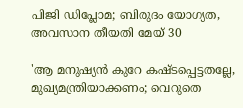പിജി ഡിപ്ലോമ; ബിരുദം യോഗ്യത, അവസാന തീയതി മേയ് 30

'ആ മനുഷ്യന്‍ കുറേ കഷ്ടപ്പെട്ടതല്ലേ, മുഖ്യമന്ത്രിയാക്കണം; വെറുതെ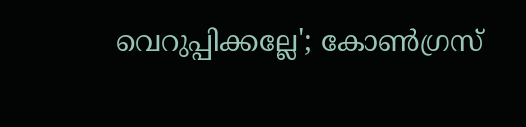വെറുപ്പിക്കല്ലേ'; കോണ്‍ഗ്രസ്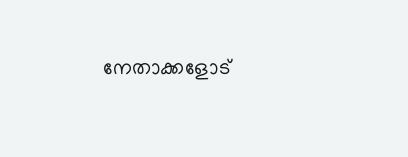നേതാക്കളോട്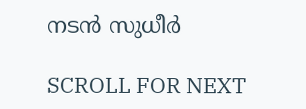നടന്‍ സുധീർ

SCROLL FOR NEXT